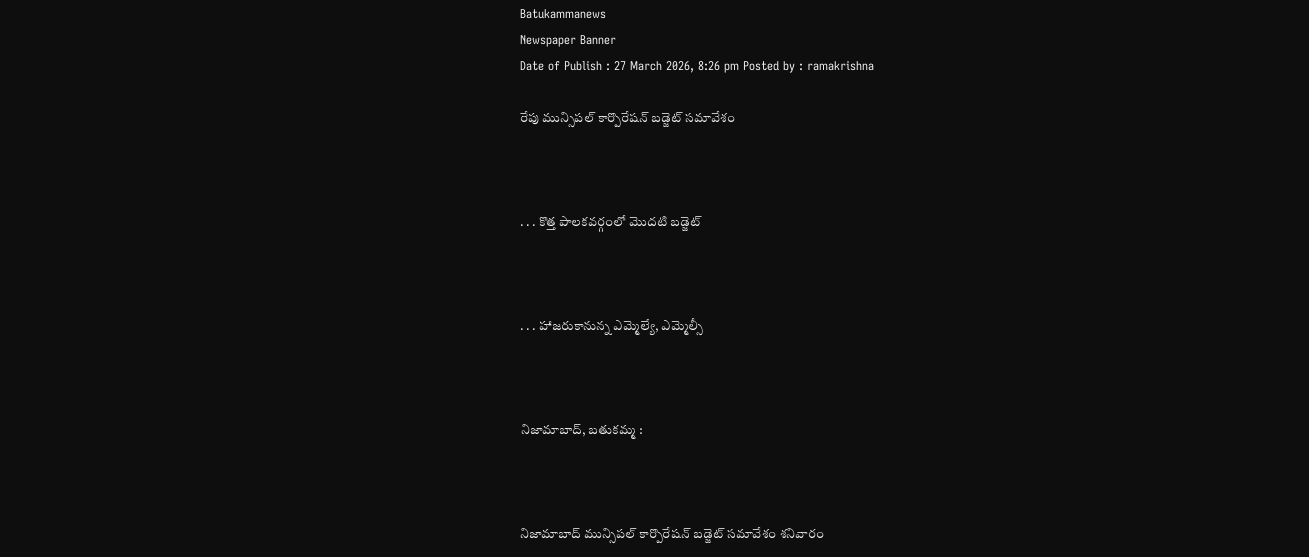Batukammanews
Newspaper Banner
Date of Publish : 27 March 2026, 8:26 pm Posted by : ramakrishna

రేపు మున్సిపల్ కార్పొరేషన్ బడ్జెట్ సమావేశం



. . . కొత్త పాలకవర్గంలో మొదటి బడ్జెట్



. . . హాజరుకానున్న ఎమ్మెల్యే, ఎమ్మెల్సీ



నిజామాబాద్, బతుకమ్మ :



నిజామాబాద్ మున్సిపల్ కార్పొరేషన్ బడ్జెట్ సమావేశం శనివారం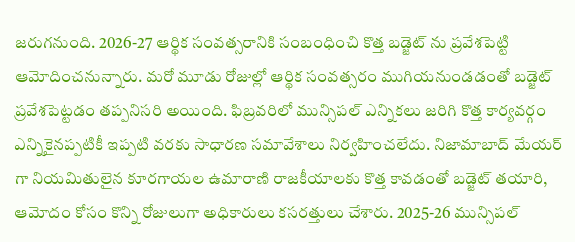జరుగనుంది. 2026-27 ఆర్థిక సంవత్సరానికి సంబంధించి కొత్త బడ్జెట్ ను ప్రవేశపెట్టి ఆమోదించనున్నారు. మరో మూడు రోజుల్లో ఆర్థిక సంవత్సరం ముగియనుండడంతో బడ్జెట్ ప్రవేశపెట్టడం తప్పనిసరి అయింది. ఫిబ్రవరిలో మున్సిపల్ ఎన్నికలు జరిగి కొత్త కార్యవర్గం ఎన్నికైనప్పటికీ ఇప్పటి వరకు సాధారణ సమావేశాలు నిర్వహించలేదు. నిజామాబాద్ మేయర్ గా నియమితులైన కూరగాయల ఉమారాణి రాజకీయాలకు కొత్త కావడంతో బడ్జెట్ తయారి, ఆమోదం కోసం కొన్ని రోజులుగా అధికారులు కసరత్తులు చేశారు. 2025-26 మున్సిపల్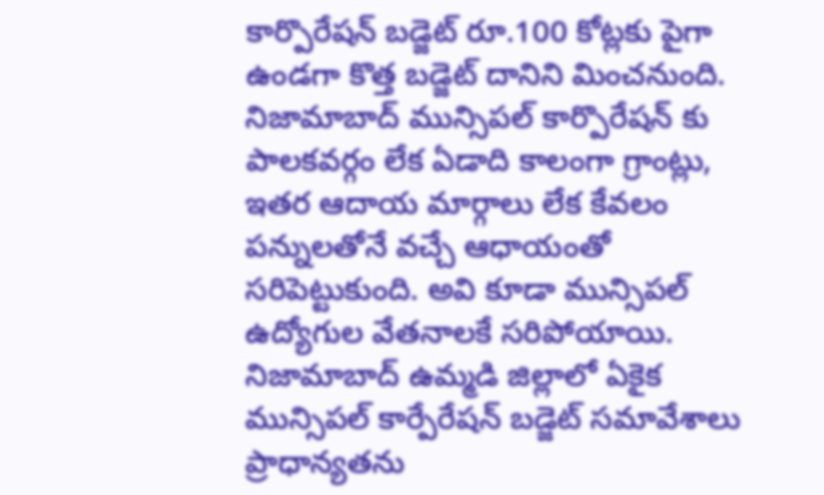కార్పొరేషన్ బడ్జెట్ రూ.100 కోట్లకు పైగా ఉండగా కొత్త బడ్జెట్ దానిని మించనుంది. నిజామాబాద్ మున్సిపల్ కార్పొరేషన్ కు పాలకవర్గం లేక ఏడాది కాలంగా గ్రాంట్లు, ఇతర ఆదాయ మార్గాలు లేక కేవలం పన్నులతోనే వచ్చే ఆధాయంతో సరిపెట్టుకుంది. అవి కూడా మున్సిపల్ ఉద్యోగుల వేతనాలకే సరిపోయాయి. నిజామాబాద్ ఉమ్మడి జిల్లాలో ఏకైక మున్సిపల్ కార్పేరేషన్ బడ్జెట్ సమావేశాలు ప్రాధాన్యతను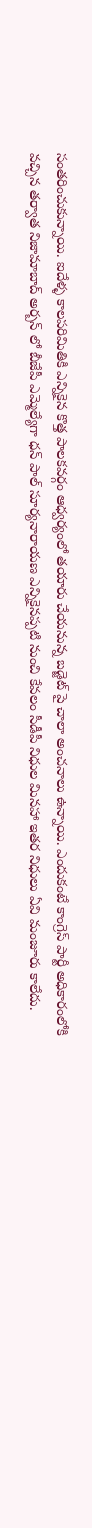సంతరించుకున్నాయి. ఐదేళ్ళ కాలపరిమితికి ఎన్నికైన కొత్త పాలకవర్గం ఆధ్వర్యంలో తయారు చేయనున్న బడ్జెట్ పై చాలా అంచనాలు ఉన్నాయి. ఎందుకంటే కాంగ్రెస్ పార్టీ అధికారంలోకి వచ్చిన తర్వాత నిజామాబాద్ అర్బన్ లో బీజేపీ ఎమ్మెల్యేగా ధన్ పాల్ సూర్యనారాయణ ఎన్నికైనప్పటి నుంచి కేవలం సీడీపీ నిధుల మినహా ఇతర నిధులు ఏవి మంజూరు కాలేదు.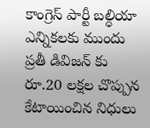కాంగ్రెస్ పార్టీ బల్ధియా ఎన్నికలకు ముందు  ప్రతీ డివిజన్ కు రూ.20 లక్షల చొప్పున కేటాయించిన నిధులు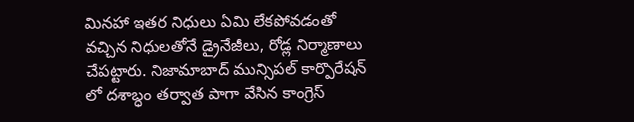మినహా ఇతర నిధులు ఏమి లేకపోవడంతో వచ్చిన నిధులతోనే డ్రైనేజీలు, రోడ్ల నిర్మాణాలు చేపట్టారు. నిజామాబాద్ మున్సిపల్ కార్పొరేషన్ లో దశాబ్ధం తర్వాత పాగా వేసిన కాంగ్రెస్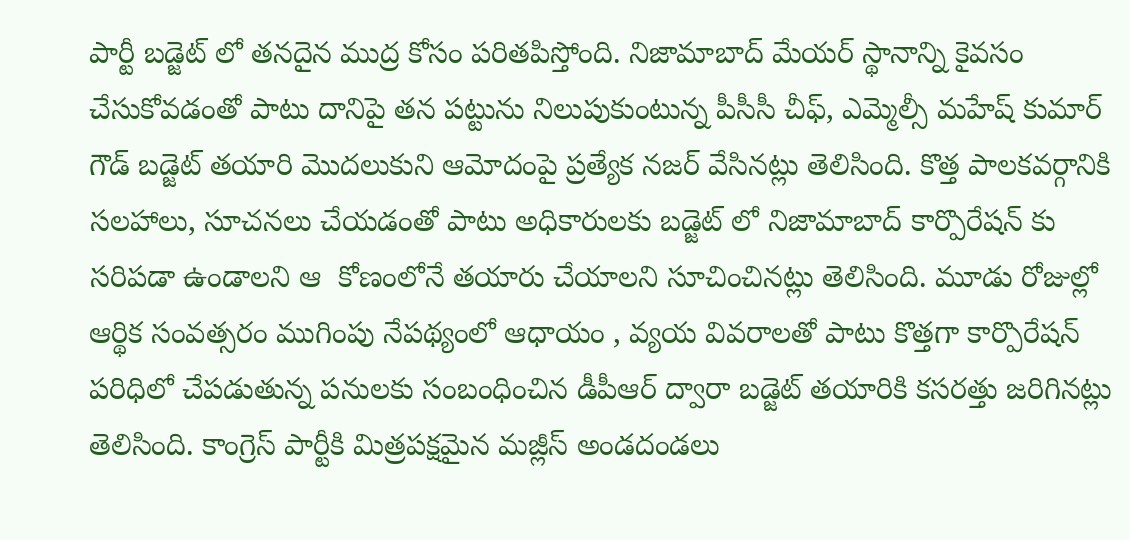పార్టీ బడ్జెట్ లో తనదైన ముద్ర కోసం పరితపిస్తోంది. నిజామాబాద్ మేయర్ స్థానాన్ని కైవసం చేసుకోవడంతో పాటు దానిపై తన పట్టును నిలుపుకుంటున్న పీసీసీ చీఫ్, ఎమ్మెల్సీ మహేష్ కుమార్ గౌడ్ బడ్జెట్ తయారి మొదలుకుని ఆమోదంపై ప్రత్యేక నజర్ వేసినట్లు తెలిసింది. కొత్త పాలకవర్గానికి సలహాలు, సూచనలు చేయడంతో పాటు అధికారులకు బడ్జెట్ లో నిజామాబాద్ కార్పొరేషన్ కు సరిపడా ఉండాలని ఆ  కోణంలోనే తయారు చేయాలని సూచించినట్లు తెలిసింది. మూడు రోజుల్లో ఆర్థిక సంవత్సరం ముగింపు నేపథ్యంలో ఆధాయం , వ్యయ వివరాలతో పాటు కొత్తగా కార్పొరేషన్ పరిధిలో చేపడుతున్న పనులకు సంబంధించిన డీపీఆర్ ద్వారా బడ్జెట్ తయారికి కసరత్తు జరిగినట్లు తెలిసింది. కాంగ్రెస్ పార్టీకి మిత్రపక్షమైన మజ్లీస్ అండదండలు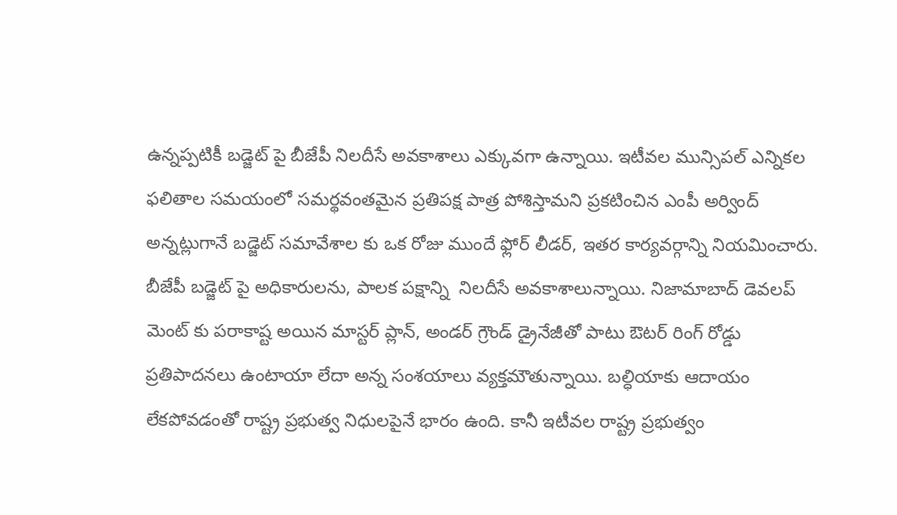ఉన్నప్పటికీ బడ్జెట్ పై బీజేపీ నిలదీసే అవకాశాలు ఎక్కువగా ఉన్నాయి. ఇటీవల మున్సిపల్ ఎన్నికల ఫలితాల సమయంలో సమర్థవంతమైన ప్రతిపక్ష పాత్ర పోశిస్తామని ప్రకటించిన ఎంపీ అర్వింద్ అన్నట్లుగానే బడ్జెట్ సమావేశాల కు ఒక రోజు ముందే ఫ్లోర్ లీడర్, ఇతర కార్యవర్గాన్ని నియమించారు. బీజేపీ బడ్జెట్ పై అధికారులను, పాలక పక్షాన్ని  నిలదీసే అవకాశాలున్నాయి. నిజామాబాద్ డెవలప్ మెంట్ కు పరాకాష్ట అయిన మాస్టర్ ప్లాన్, అండర్ గ్రౌండ్ డ్రైనేజీతో పాటు ఔటర్ రింగ్ రోడ్డు ప్రతిపాదనలు ఉంటాయా లేదా అన్న సంశయాలు వ్యక్తమౌతున్నాయి. బల్ధియాకు ఆదాయం లేకపోవడంతో రాష్ట్ర ప్రభుత్వ నిధులపైనే భారం ఉంది. కానీ ఇటీవల రాష్ట్ర ప్రభుత్వం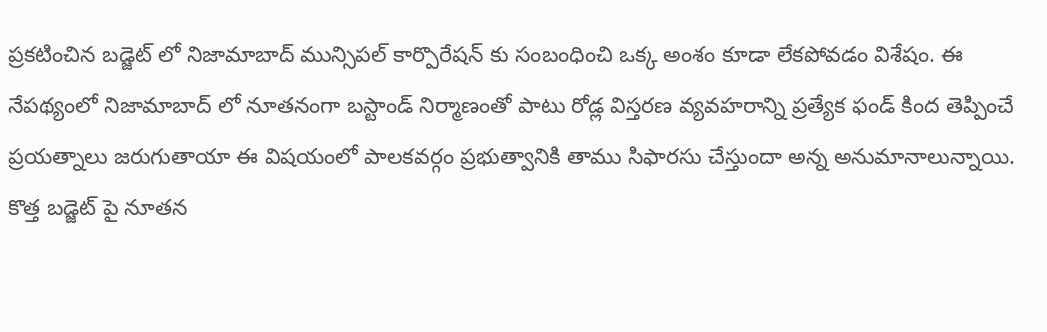ప్రకటించిన బడ్జెట్ లో నిజామాబాద్ మున్సిపల్ కార్పొరేషన్ కు సంబంధించి ఒక్క అంశం కూడా లేకపోవడం విశేషం. ఈ నేపథ్యంలో నిజామాబాద్ లో నూతనంగా బస్టాండ్ నిర్మాణంతో పాటు రోడ్ల విస్తరణ వ్యవహరాన్ని ప్రత్యేక ఫండ్ కింద తెప్పించే ప్రయత్నాలు జరుగుతాయా ఈ విషయంలో పాలకవర్గం ప్రభుత్వానికి తాము సిఫారసు చేస్తుందా అన్న అనుమానాలున్నాయి. కొత్త బడ్జెట్ పై నూతన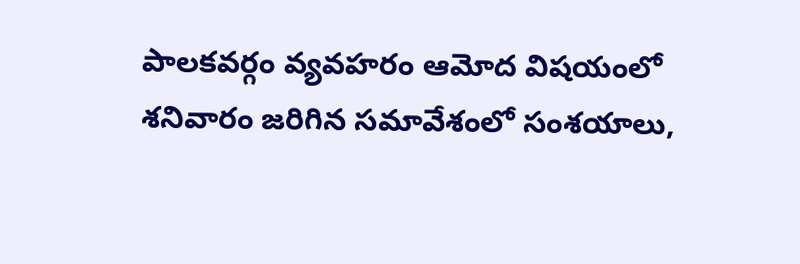పాలకవర్గం వ్యవహరం ఆమోద విషయంలో శనివారం జరిగిన సమావేశంలో సంశయాలు,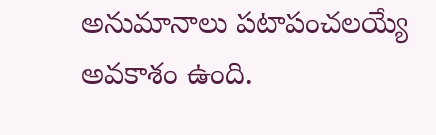అనుమానాలు పటాపంచలయ్యే అవకాశం ఉంది.